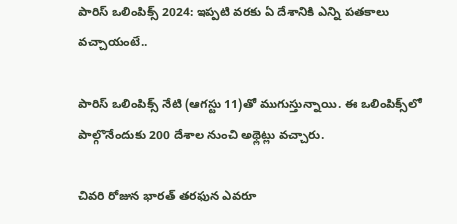పారిస్ ఒలింపిక్స్ 2024: ఇప్పటి వరకు ఏ దేశానికి ఎన్ని పతకాలు వచ్చాయంటే..

పారిస్ ఒలింపిక్స్ నేటి (ఆగస్టు 11)తో ముగుస్తున్నాయి. ఈ ఒలింపిక్స్‌లో పాల్గొనేందుకు 200 దేశాల నుంచి అథ్లెట్లు వచ్చారు.

చివరి రోజున భారత్‌ తరఫున ఎవరూ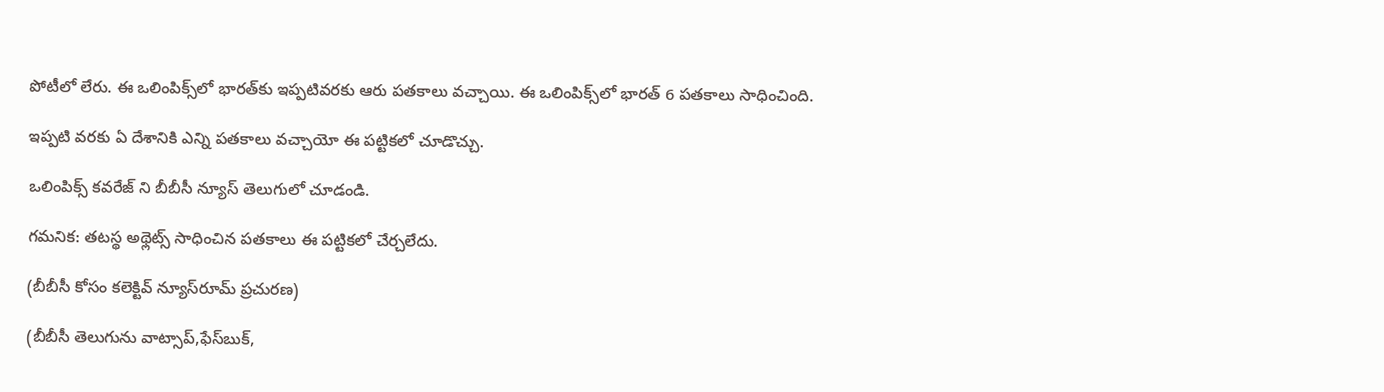పోటీలో లేరు. ఈ ఒలింపిక్స్‌లో భారత్‌కు ఇప్పటివరకు ఆరు పతకాలు వచ్చాయి. ఈ ఒలింపిక్స్‌లో భారత్ 6 పతకాలు సాధించింది.

ఇప్పటి వరకు ఏ దేశానికి ఎన్ని పతకాలు వచ్చాయో ఈ పట్టికలో చూడొచ్చు.

ఒలింపిక్స్ కవరేజ్‌ ని బీబీసీ న్యూస్‌ తెలుగులో చూడండి.

గమనిక: తటస్థ అథ్లెట్స్ సాధించిన పతకాలు ఈ పట్టికలో చేర్చలేదు.

(బీబీసీ కోసం కలెక్టివ్ న్యూస్‌రూమ్ ప్రచురణ)

(బీబీసీ తెలుగును వాట్సాప్‌,ఫేస్‌బుక్,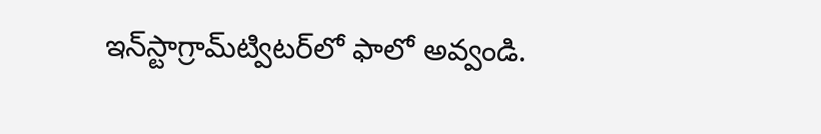ఇన్‌స్టాగ్రామ్‌ట్విటర్‌లో ఫాలో అవ్వండి.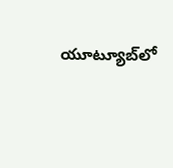యూట్యూబ్‌లో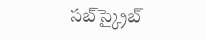సబ్‌స్క్రైబ్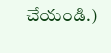చేయండి.)